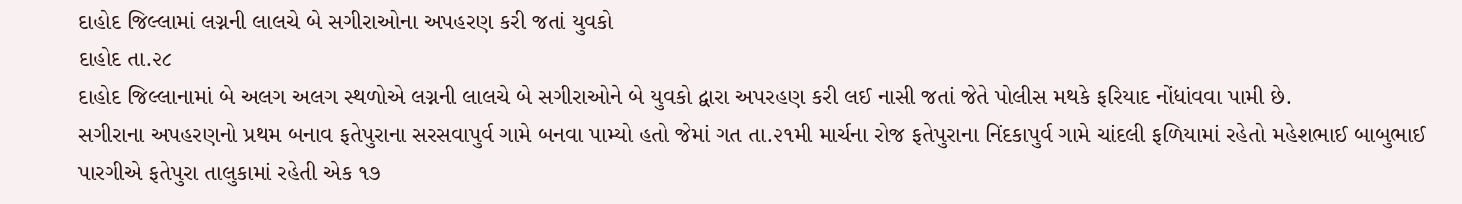દાહોદ જિલ્લામાં લગ્નની લાલચે બે સગીરાઓના અપહરણ કરી જતાં યુવકો
દાહોદ તા.૨૮
દાહોદ જિલ્લાનામાં બે અલગ અલગ સ્થળોએ લગ્નની લાલચે બે સગીરાઓને બે યુવકો દ્વારા અપરહણ કરી લઈ નાસી જતાં જેતે પોલીસ મથકે ફરિયાદ નોંધાંવવા પામી છે.
સગીરાના અપહરણનો પ્રથમ બનાવ ફતેપુરાના સરસવાપુર્વ ગામે બનવા પામ્યો હતો જેમાં ગત તા.૨૧મી માર્ચના રોજ ફતેપુરાના નિંદકાપુર્વ ગામે ચાંદલી ફળિયામાં રહેતો મહેશભાઈ બાબુભાઈ પારગીએ ફતેપુરા તાલુકામાં રહેતી એક ૧૭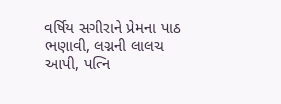વર્ષિય સગીરાને પ્રેમના પાઠ ભણાવી, લગ્નની લાલચ આપી, પત્નિ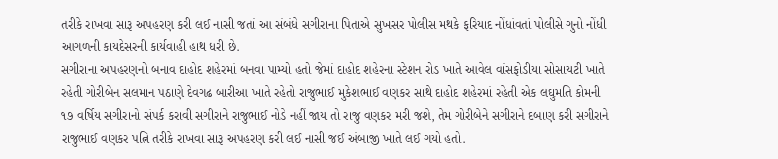તરીકે રાખવા સારૂ અપહરણ કરી લઈ નાસી જતાં આ સંબંધે સગીરાના પિતાએ સુખસર પોલીસ મથકે ફરિયાદ નોંધાંવતાં પોલીસે ગુનો નોંધી આગળની કાયદેસરની કાર્યવાહી હાથ ધરી છે.
સગીરાના અપહરણનો બનાવ દાહોદ શહેરમાં બનવા પામ્યો હતો જેમાં દાહોદ શહેરના સ્ટેશન રોડ ખાતે આવેલ વાંસફોડીયા સોસાયટી ખાતે રહેતી ગોરીબેન સલમાન પઠાણે દેવગઢ બારીઆ ખાતે રહેતો રાજુભાઈ મુકેશભાઈ વણકર સાથે દાહોદ શહેરમાં રહેતી એક લઘુમતિ કોમની ૧૭ વર્ષિય સગીરાનો સંપર્ક કરાવી સગીરાને રાજુભાઈ નોડે નહીં જાય તો રાજુ વણકર મરી જશે, તેમ ગોરીબેને સગીરાને દબાણ કરી સગીરાને રાજુભાઈ વણકર પત્નિ તરીકે રાખવા સારૂ અપહરણ કરી લઈ નાસી જઈ અંબાજી ખાતે લઈ ગયો હતો.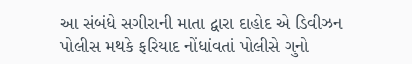આ સંબંધે સગીરાની માતા દ્વારા દાહોદ એ ડિવીઝન પોલીસ મથકે ફરિયાદ નોંધાંવતાં પોલીસે ગુનો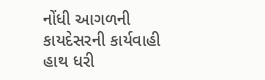નોંધી આગળની કાયદેસરની કાર્યવાહી હાથ ધરી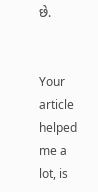છે.


Your article helped me a lot, is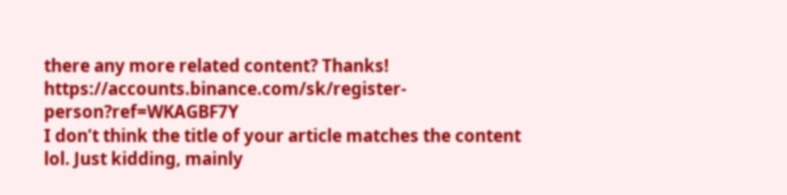there any more related content? Thanks! https://accounts.binance.com/sk/register-person?ref=WKAGBF7Y
I don’t think the title of your article matches the content lol. Just kidding, mainly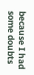because I had some doubts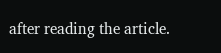after reading the article.